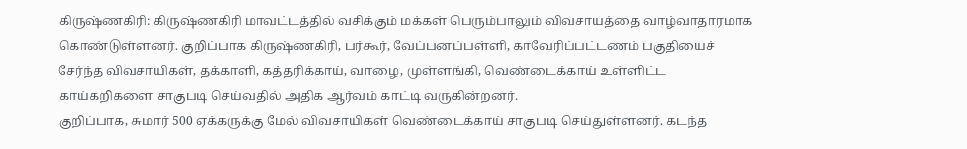கிருஷ்ணகிரி: கிருஷ்ணகிரி மாவட்டத்தில் வசிக்கும் மக்கள் பெரும்பாலும் விவசாயத்தை வாழ்வாதாரமாக கொண்டுள்ளனர். குறிப்பாக கிருஷ்ணகிரி, பர்கூர், வேப்பனப்பள்ளி, காவேரிப்பட்டணம் பகுதியைச் சேர்ந்த விவசாயிகள், தக்காளி, கத்தரிக்காய், வாழை, முள்ளங்கி, வெண்டைக்காய் உள்ளிட்ட காய்கறிகளை சாகுபடி செய்வதில் அதிக ஆர்வம் காட்டி வருகின்றனர்.
குறிப்பாக, சுமார் 500 ஏக்கருக்கு மேல் விவசாயிகள் வெண்டைக்காய் சாகுபடி செய்துள்ளனர். கடந்த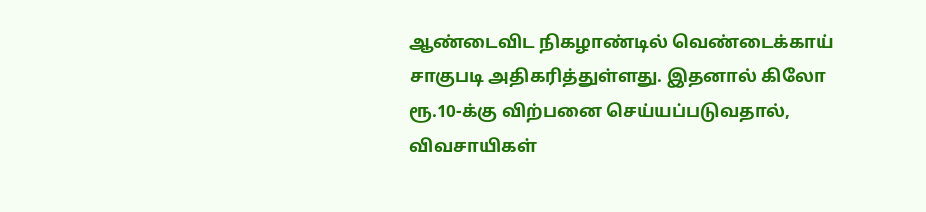ஆண்டைவிட நிகழாண்டில் வெண்டைக்காய் சாகுபடி அதிகரித்துள்ளது. இதனால் கிலோ ரூ.10-க்கு விற்பனை செய்யப்படுவதால், விவசாயிகள்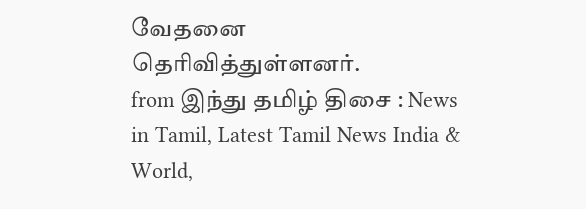வேதனை தெரிவித்துள்ளனர்.
from இந்து தமிழ் திசை : News in Tamil, Latest Tamil News India & World,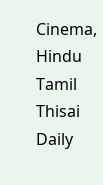Cinema, Hindu Tamil Thisai Daily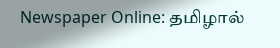Newspaper Online: தமிழால்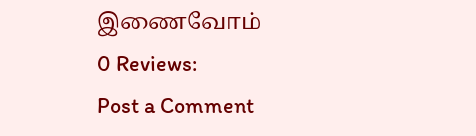இணைவோம்
0 Reviews:
Post a Comment